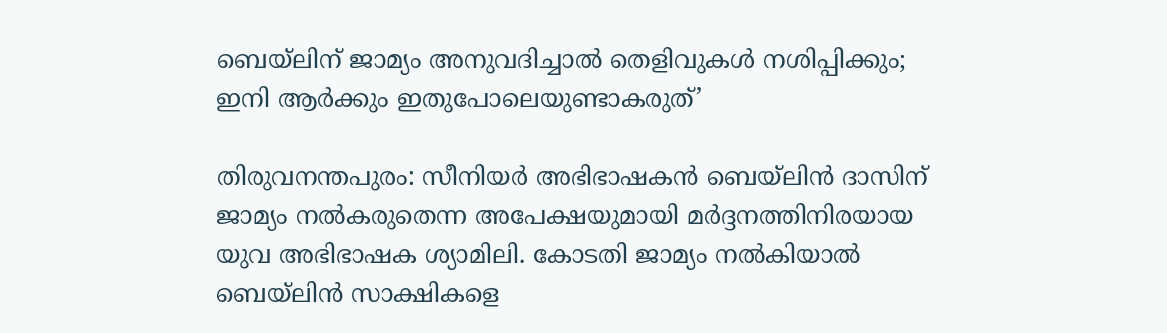ബെയ്‌ലിന് ജാമ്യം അനുവദിച്ചാൽ തെളിവുകൾ നശിപ്പിക്കും; ഇനി ആർക്കും ഇതുപോലെയുണ്ടാകരുത്’

തിരുവനന്തപുരം: സീനിയർ അഭിഭാഷകൻ ബെയ്‌ലിൻ ദാസിന് ജാമ്യം നൽകരുതെന്ന അപേക്ഷയുമായി മർദ്ദനത്തിനിരയായ യുവ അഭിഭാഷക ശ്യാമിലി. കോടതി ജാമ്യം നൽകിയാൽ ബെയ്‌ലിൻ സാക്ഷികളെ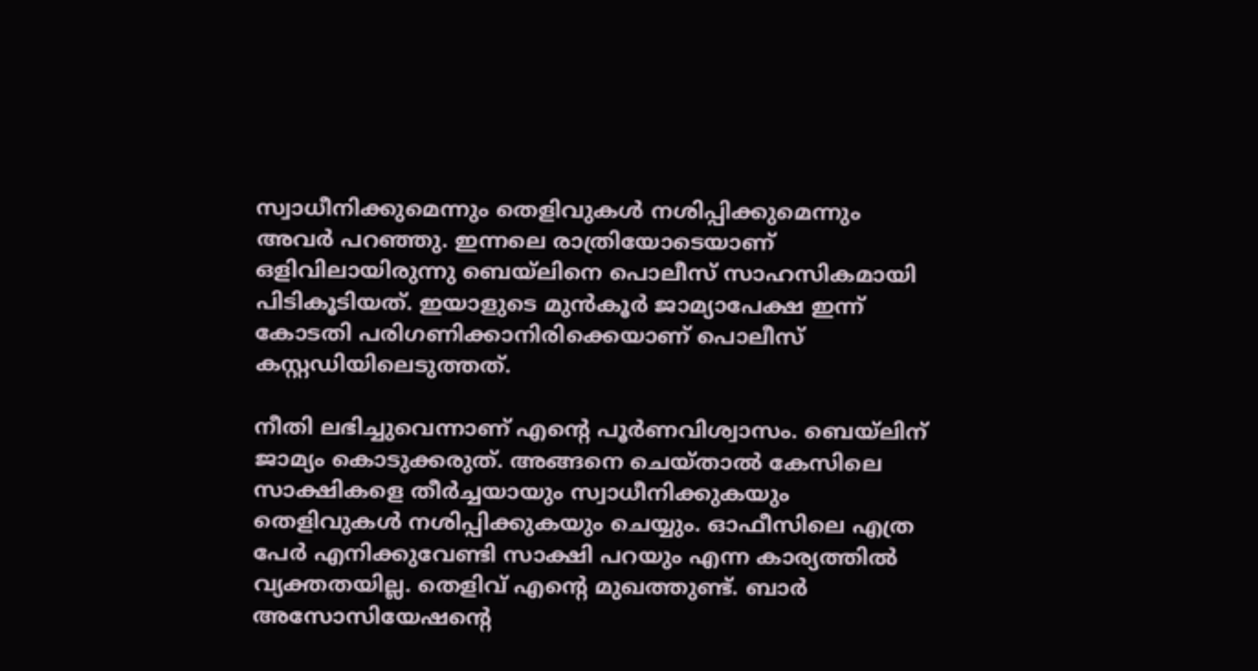സ്വാധീനിക്കുമെന്നും തെളിവുകൾ നശിപ്പിക്കുമെന്നും അവർ പറഞ്ഞു. ഇന്നലെ രാത്രിയോടെയാണ് ഒളിവിലായിരുന്നു ബെയ്‌ലിനെ പൊലീസ് സാഹസികമായി പിടികൂടിയത്. ഇയാളുടെ മുൻകൂർ ജാമ്യാപേക്ഷ ഇന്ന് കോടതി പരിഗണിക്കാനിരിക്കെയാണ് പൊലീസ് കസ്റ്റഡിയിലെടുത്തത്.

നീതി ലഭിച്ചുവെന്നാണ് എന്റെ പൂർണവിശ്വാസം. ബെയ്‌ലിന് ജാമ്യം കൊടുക്കരുത്. അങ്ങനെ ചെയ്താൽ കേസിലെ സാക്ഷികളെ തീർച്ചയായും സ്വാധീനിക്കുകയും തെളിവുകൾ നശിപ്പിക്കുകയും ചെയ്യും. ഓഫീസിലെ എത്ര പേർ എനിക്കുവേണ്ടി സാക്ഷി പറയും എന്ന കാര്യത്തിൽ വ്യക്തതയില്ല. തെളിവ് എന്റെ മുഖത്തുണ്ട്. ബാർ അസോസിയേഷന്റെ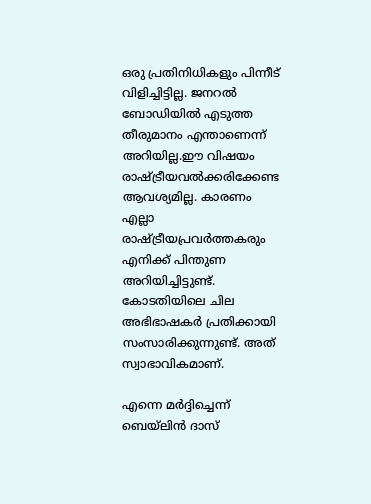ഒരു പ്രതിനിധികളും പിന്നീട് വിളിച്ചിട്ടില്ല. ജനറൽ ബോഡിയിൽ എടുത്ത തീരുമാനം എന്താണെന്ന് അറിയില്ല.ഈ വിഷയം രാഷ്ട്രീയവൽക്കരിക്കേണ്ട ആവശ്യമില്ല. കാരണം എല്ലാ രാഷ്ട്രീയപ്രവർത്തകരും എനിക്ക് പിന്തുണ അറിയിച്ചിട്ടുണ്ട്. കോടതിയിലെ ചില അഭിഭാഷകർ പ്രതിക്കായി സംസാരിക്കുന്നുണ്ട്. അത് സ്വാഭാവികമാണ്.

എന്നെ മർദ്ദിച്ചെന്ന് ബെയ്ലിൻ ദാസ്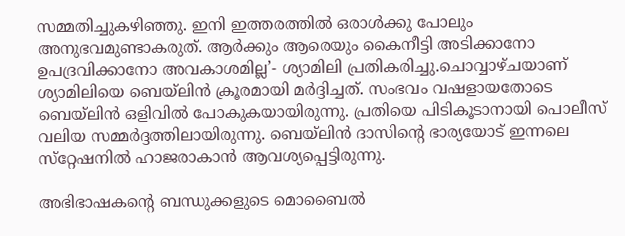സമ്മതിച്ചുകഴിഞ്ഞു. ഇനി ഇത്തരത്തിൽ ഒരാൾക്കു പോലും അനുഭവമുണ്ടാകരുത്. ആർക്കും ആരെയും കൈനീട്ടി അടിക്കാനോ ഉപദ്രവിക്കാനോ അവകാശമില്ല’- ശ്യാമിലി പ്രതികരിച്ചു.ചൊവ്വാഴ്ചയാണ് ശ്യാമിലിയെ ബെയ്‌ലിൻ ക്രൂരമായി മർദ്ദിച്ചത്. സംഭവം വഷളായതോടെ ബെയ്‌ലിൻ ഒളിവിൽ പോകുകയായിരുന്നു. പ്രതിയെ പിടികൂടാനായി പൊലീസ് വലിയ സമ്മർദ്ദത്തിലായിരുന്നു. ബെയ്‌ലിന്‍ ദാസിന്റെ ഭാര്യയോട് ഇന്നലെ സ്‌റ്റേഷനില്‍ ഹാജരാകാന്‍ ആവശ്യപ്പെട്ടിരുന്നു.

അഭിഭാഷകന്റെ ബന്ധുക്കളുടെ മൊബൈല്‍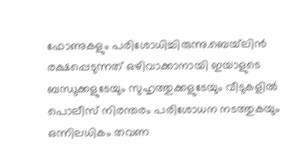ഫോണുകളും പരിശോധിച്ചിരുന്നു.ബെയ്‌ലിന്‍ രക്ഷപ്പെടുന്നത് ഒഴിവാക്കാനായി ഇയാളുടെ ബന്ധുക്കളുടേയും സുഹൃത്തുക്കളുടേയും വീടുകളില്‍ പൊലീസ് നിരന്തരം പരിശോധന നടത്തുകയും ഒന്നിലധികം തവണ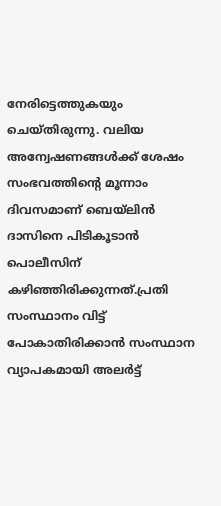നേരിട്ടെത്തുകയും ചെയ്തിരുന്നു. വലിയ അന്വേഷണങ്ങള്‍ക്ക് ശേഷം സംഭവത്തിന്റെ മൂന്നാം ദിവസമാണ് ബെയ്‌ലിന്‍ ദാസിനെ പിടികൂടാന്‍ പൊലീസിന് കഴിഞ്ഞിരിക്കുന്നത്.പ്രതി സംസ്ഥാനം വിട്ട് പോകാതിരിക്കാന്‍ സംസ്ഥാന വ്യാപകമായി അലര്‍ട്ട്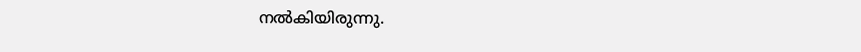നല്‍കിയിരുന്നു.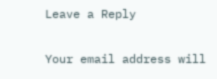Leave a Reply

Your email address will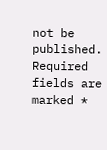not be published. Required fields are marked *